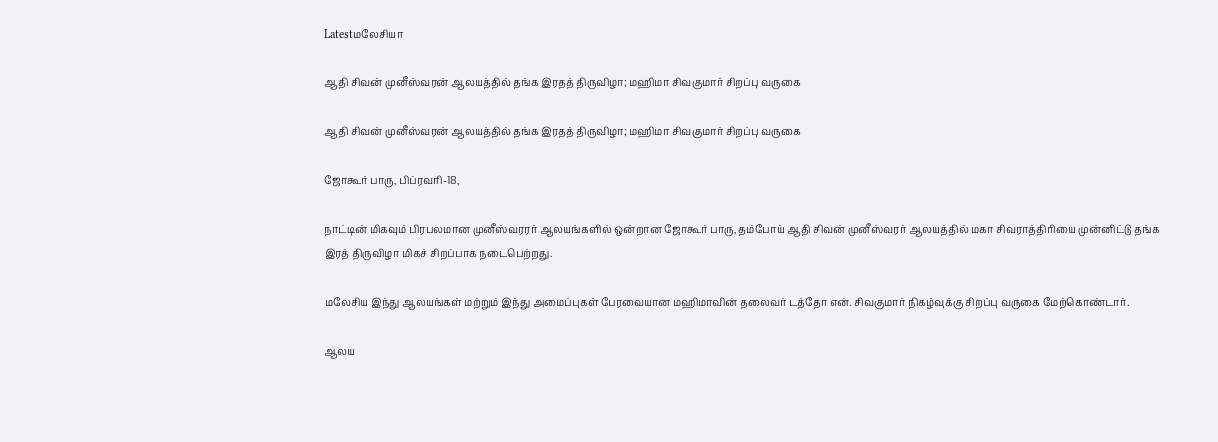Latestமலேசியா

ஆதி சிவன் முனீஸ்வரன் ஆலயத்தில் தங்க இரதத் திருவிழா; மஹிமா சிவகுமார் சிறப்பு வருகை

ஆதி சிவன் முனீஸ்வரன் ஆலயத்தில் தங்க இரதத் திருவிழா; மஹிமா சிவகுமார் சிறப்பு வருகை

ஜோகூர் பாரு, பிப்ரவரி-18,

நாட்டின் மிகவும் பிரபலமான முனீஸ்வரரர் ஆலயங்களில் ஒன்றான ஜோகூர் பாரு, தம்போய் ஆதி சிவன் முனீஸ்வரர் ஆலயத்தில் மகா சிவராத்திரியை முன்னிட்டு தங்க இரத் திருவிழா மிகச் சிறப்பாக நடைபெற்றது.

மலேசிய இந்து ஆலயங்கள் மற்றும் இந்து அமைப்புகள் பேரவையான மஹிமாவின் தலைவர் டத்தோ என். சிவகுமார் நிகழ்வுக்கு சிறப்பு வருகை மேற்கொண்டார்.

ஆலய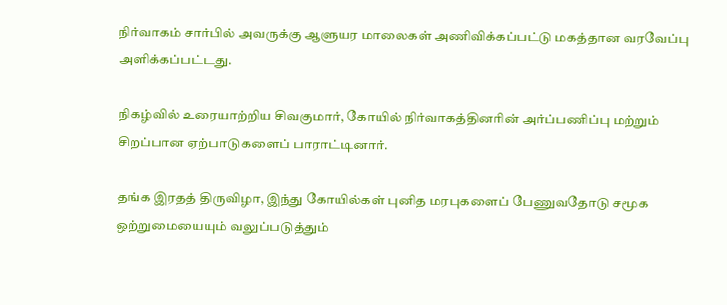நிர்வாகம் சார்பில் அவருக்கு ஆளுயர மாலைகள் அணிவிக்கப்பட்டு மகத்தான வரவேப்பு அளிக்கப்பட்டது.

நிகழ்வில் உரையாற்றிய சிவகுமார், கோயில் நிர்வாகத்தினரின் அர்ப்பணிப்பு மற்றும் சிறப்பான ஏற்பாடுகளைப் பாராட்டினார்.

தங்க இரதத் திருவிழா, இந்து கோயில்கள் புனித மரபுகளைப் பேணுவதோடு சமூக ஒற்றுமையையும் வலுப்படுத்தும்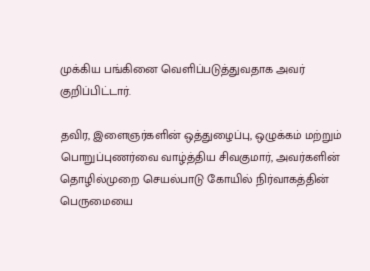முக்கிய பங்கினை வெளிப்படுத்துவதாக அவர் குறிப்பிட்டார்.

தவிர, இளைஞர்களின் ஒத்துழைப்பு, ஒழுக்கம் மற்றும் பொறுப்புணர்வை வாழ்த்திய சிவகுமார், அவர்களின் தொழில்முறை செயல்பாடு கோயில் நிர்வாகத்தின் பெருமையை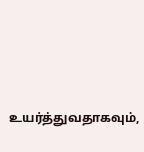உயர்த்துவதாகவும்,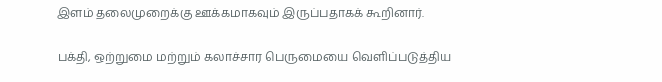இளம் தலைமுறைக்கு ஊக்கமாகவும் இருப்பதாகக் கூறினார்.

பக்தி, ஒற்றுமை மற்றும் கலாச்சார பெருமையை வெளிப்படுத்திய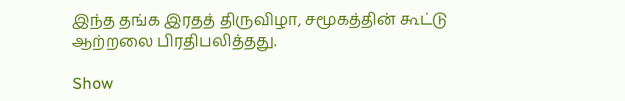இந்த தங்க இரதத் திருவிழா, சமூகத்தின் கூட்டு ஆற்றலை பிரதிபலித்தது.

Show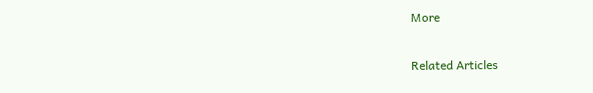More

Related Articles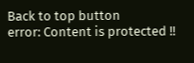Back to top button
error: Content is protected !!